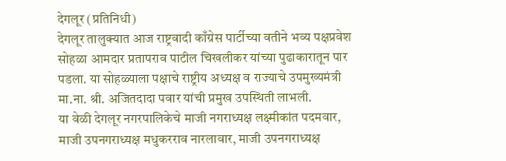देगलूर (प्रतिनिधी)
देगलूर तालुक्यात आज राष्ट्रवादी काँग्रेस पार्टीच्या वतीने भव्य पक्षप्रवेश सोहळा आमदार प्रतापराव पाटील चिखलीकर यांच्या पुढाकारातून पार पडला. या सोहळ्याला पक्षाचे राष्ट्रीय अध्यक्ष व राज्याचे उपमुख्यमंत्री मा.ना. श्री. अजितदादा पवार यांची प्रमुख उपस्थिती लाभली.
या वेळी देगलूर नगरपालिकेचे माजी नगराध्यक्ष लक्ष्मीकांत पदमवार, माजी उपनगराध्यक्ष मधुकरराव नारलावार, माजी उपनगराध्यक्ष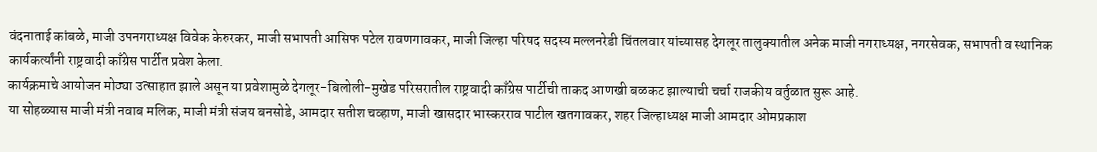वंदनाताई कांबळे, माजी उपनगराध्यक्ष विवेक केरुरकर, माजी सभापती आसिफ पटेल रावणगावकर, माजी जिल्हा परिषद सदस्य मल्लनरेडी चिंतलवार यांच्यासह देगलूर तालुक्यातील अनेक माजी नगराध्यक्ष, नगरसेवक, सभापती व स्थानिक कार्यकर्त्यांनी राष्ट्रवादी काँग्रेस पार्टीत प्रवेश केला.
कार्यक्रमाचे आयोजन मोठ्या उत्साहात झाले असून या प्रवेशामुळे देगलूर-बिलोली-मुखेड परिसरातील राष्ट्रवादी काँग्रेस पार्टीची ताकद आणखी बळकट झाल्याची चर्चा राजकीय वर्तुळात सुरू आहे.
या सोहळ्यास माजी मंत्री नवाब मलिक, माजी मंत्री संजय बनसोडे, आमदार सतीश चव्हाण, माजी खासदार भास्करराव पाटील खतगावकर, शहर जिल्हाध्यक्ष माजी आमदार ओमप्रकाश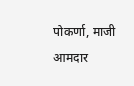पोकर्णा, माजी आमदार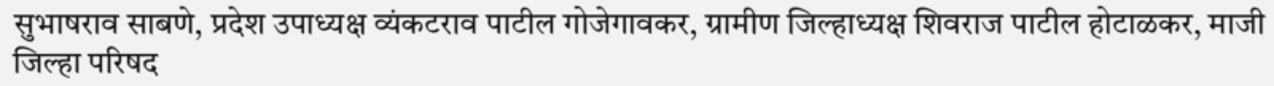सुभाषराव साबणे, प्रदेश उपाध्यक्ष व्यंकटराव पाटील गोजेगावकर, ग्रामीण जिल्हाध्यक्ष शिवराज पाटील होटाळकर, माजी जिल्हा परिषद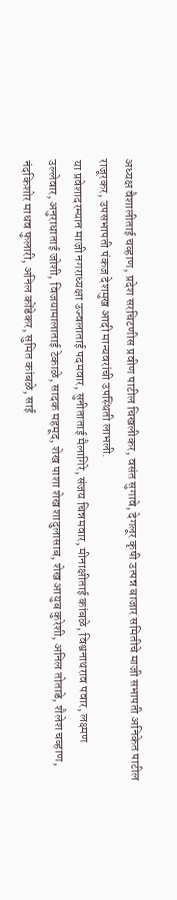अध्यक्ष वैशालीताई चव्हाण, प्रदेश सरचिटणीस प्रवीण पाटील चिखलीकर, वसंत सुगावे, देगलूर कृषी उत्पन्न बाजार समितीचे माजी सभापती अनिकेत पाटील राजूरकर, उपसभापती पंकज देशमुख आदी मान्यवरांची उपस्थिती लाभली.
या प्रवेशादरम्यान माजी नगराध्यक्षा उज्वलाताई पदमवार, सुनीताताई मैलागिरे, संजय चिन्नमवार, मीनाक्षीताई कांबळे, विश्वनाथराव पवार, लक्ष्मण उल्लेवार, अनुराधाताई जोशी, विजयामालाताई टेकाळे, सादक महमूद, शेख पाशा शेख शादुलासाब, शेख आयुब कुरेशी, अनिल तोताडे, शैलेश चव्हाण, नंदकिशोर माधव फुलारी, अनिल कोंडेकर, सुमित कांबळे, साई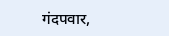गंदपवार,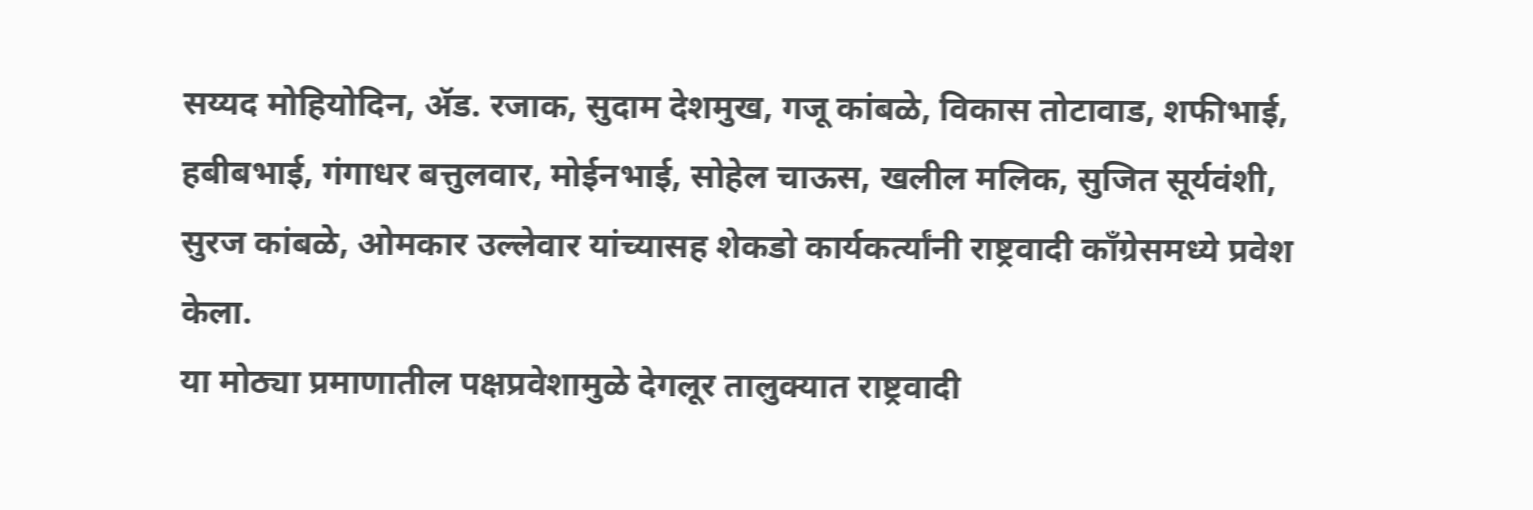सय्यद मोहियोदिन, ॲड. रजाक, सुदाम देशमुख, गजू कांबळे, विकास तोटावाड, शफीभाई, हबीबभाई, गंगाधर बत्तुलवार, मोईनभाई, सोहेल चाऊस, खलील मलिक, सुजित सूर्यवंशी, सुरज कांबळे, ओमकार उल्लेवार यांच्यासह शेकडो कार्यकर्त्यांनी राष्ट्रवादी काँग्रेसमध्ये प्रवेश केला.
या मोठ्या प्रमाणातील पक्षप्रवेशामुळे देगलूर तालुक्यात राष्ट्रवादी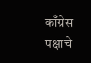काँग्रेस पक्षाचे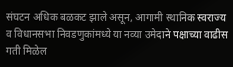संघटन अधिक बळकट झाले असून, आगामी स्थानिक स्वराज्य व विधानसभा निवडणुकांमध्ये या नव्या उमेदाने पक्षाच्या वाढीस गती मिळेल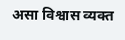असा विश्वास व्यक्त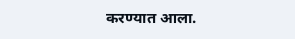करण्यात आला.